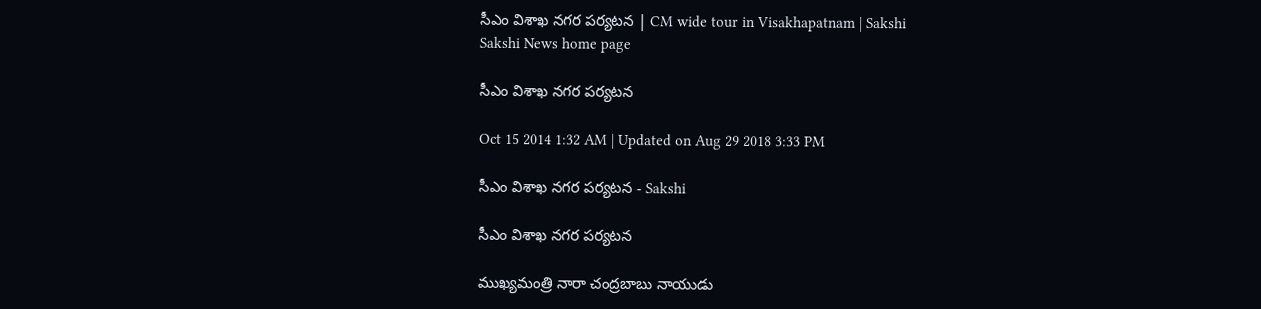సీఎం విశాఖ నగర పర్యటన | CM wide tour in Visakhapatnam | Sakshi
Sakshi News home page

సీఎం విశాఖ నగర పర్యటన

Oct 15 2014 1:32 AM | Updated on Aug 29 2018 3:33 PM

సీఎం విశాఖ నగర పర్యటన - Sakshi

సీఎం విశాఖ నగర పర్యటన

ముఖ్యమంత్రి నారా చంద్రబాబు నాయుడు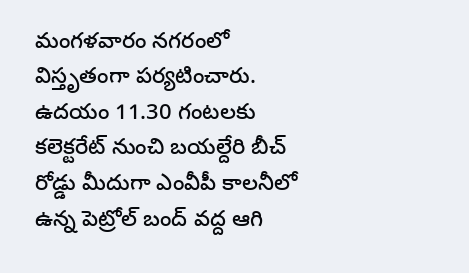మంగళవారం నగరంలో విస్తృతంగా పర్యటించారు. ఉదయం 11.30 గంటలకు కలెక్టరేట్ నుంచి బయల్దేరి బీచ్ రోడ్డు మీదుగా ఎంవీపీ కాలనీలో ఉన్న పెట్రోల్ బంద్ వద్ద ఆగి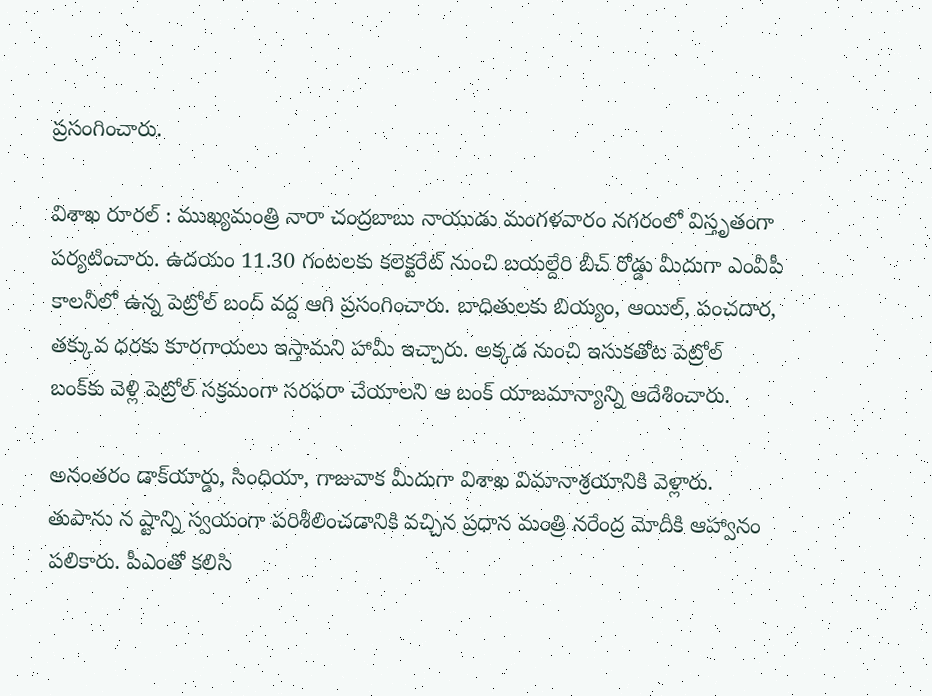ప్రసంగించారు.

విశాఖ రూరల్ : ముఖ్యమంత్రి నారా చంద్రబాబు నాయుడు మంగళవారం నగరంలో విస్తృతంగా పర్యటించారు. ఉదయం 11.30 గంటలకు కలెక్టరేట్ నుంచి బయల్దేరి బీచ్ రోడ్డు మీదుగా ఎంవీపీ కాలనీలో ఉన్న పెట్రోల్ బంద్ వద్ద ఆగి ప్రసంగించారు. బాధితులకు బియ్యం, ఆయిల్, పంచదార, తక్కువ ధరకు కూరగాయలు ఇస్తామని హామీ ఇచ్చారు. అక్కడ నుంచి ఇసుకతోట పెట్రోల్ బంక్‌కు వెళ్లి పెట్రోల్ సక్రమంగా సరఫరా చేయాలని ఆ బంక్ యాజమాన్యాన్ని ఆదేశించారు.

అనంతరం డాక్‌యార్డు, సింధియా, గాజువాక మీదుగా విశాఖ విమానాశ్రయానికి వెళ్లారు. తుపాను న ష్టాన్ని స్వయంగా పరిశీలించడానికి వచ్చిన ప్రధాన మంత్రి నరేంద్ర మోదీకి ఆహ్వానం పలికారు. పీఎంతో కలిసి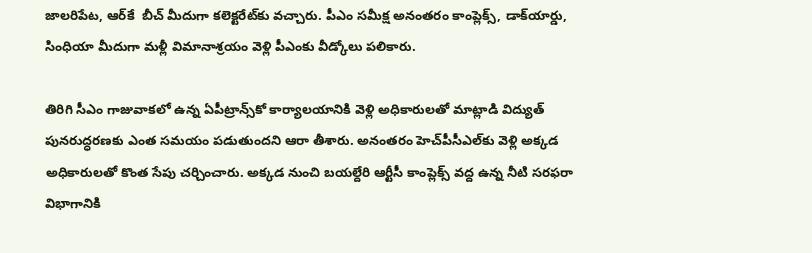జాలరిపేట, ఆర్‌కే  బీచ్ మీదుగా కలెక్టరేట్‌కు వచ్చారు. పీఎం సమీక్ష అనంతరం కాంప్లెక్స్, డాక్‌యార్డు, సింధియా మీదుగా మళ్లీ విమానాశ్రయం వెళ్లి పీఎంకు వీడ్కోలు పలికారు.

తిరిగి సీఎం గాజువాకలో ఉన్న ఏపీట్రాన్స్‌కో కార్యాలయానికి వెళ్లి అధికారులతో మాట్లాడి విద్యుత్ పునరుద్ధరణకు ఎంత సమయం పడుతుందని ఆరా తీశారు. అనంతరం హెచ్‌పీసీఎల్‌కు వెళ్లి అక్కడ అధికారులతో కొంత సేపు చర్చించారు. అక్కడ నుంచి బయల్దేరి ఆర్టీసీ కాంప్లెక్స్ వద్ద ఉన్న నీటి సరఫరా విభాగానికి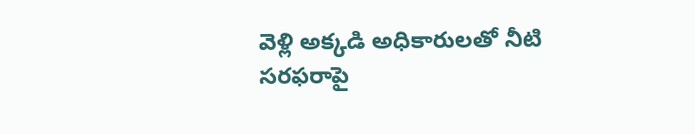వెళ్లి అక్కడి అధికారులతో నీటి సరఫరాపై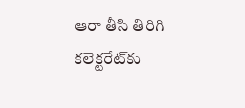ఆరా తీసి తిరిగి కలెక్టరేట్‌కు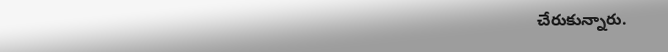చేరుకున్నారు.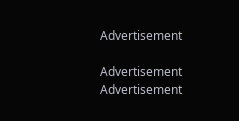Advertisement

Advertisement
Advertisement